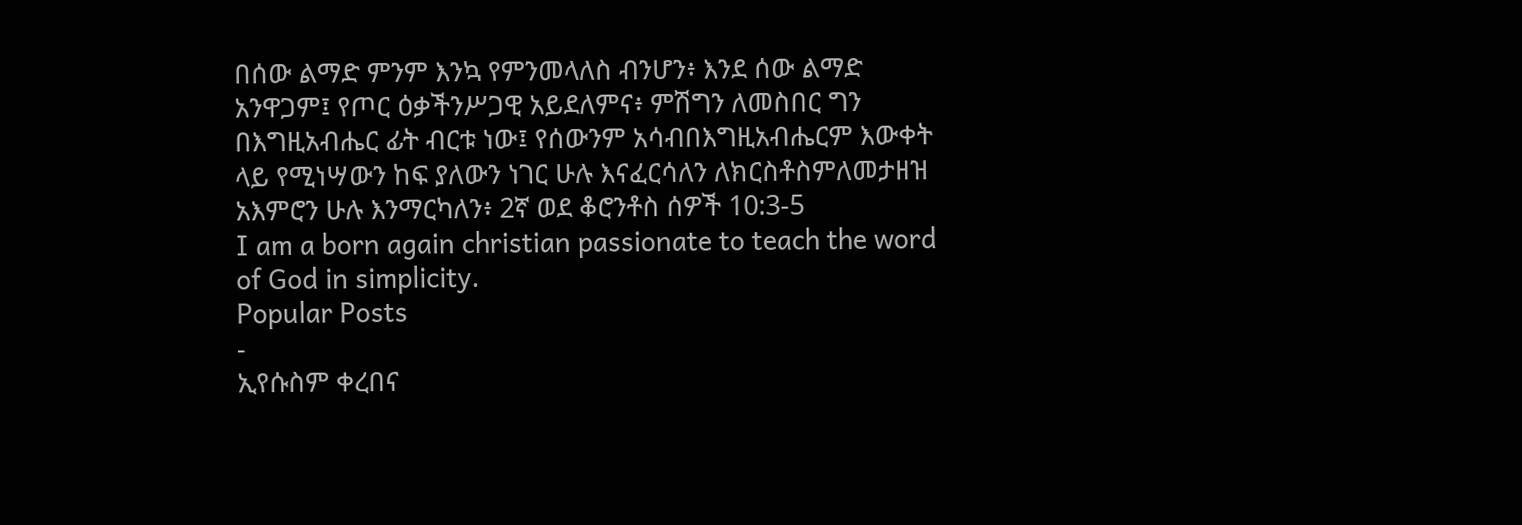በሰው ልማድ ምንም እንኳ የምንመላለስ ብንሆን፥ እንደ ሰው ልማድ አንዋጋም፤ የጦር ዕቃችንሥጋዊ አይደለምና፥ ምሽግን ለመስበር ግን በእግዚአብሔር ፊት ብርቱ ነው፤ የሰውንም አሳብበእግዚአብሔርም እውቀት ላይ የሚነሣውን ከፍ ያለውን ነገር ሁሉ እናፈርሳለን ለክርስቶስምለመታዘዝ አእምሮን ሁሉ እንማርካለን፥ 2ኛ ወደ ቆሮንቶስ ሰዎች 10:3-5
I am a born again christian passionate to teach the word of God in simplicity.
Popular Posts
-
ኢየሱስም ቀረበና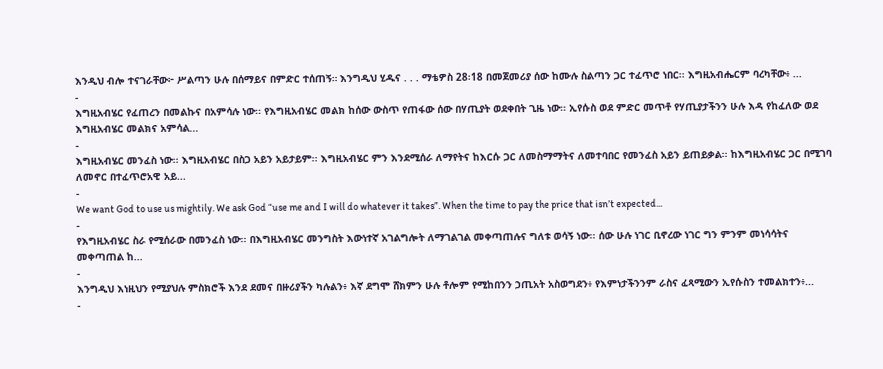እንዲህ ብሎ ተናገራቸው፦ ሥልጣን ሁሉ በሰማይና በምድር ተሰጠኝ። እንግዲህ ሂዱና . . . ማቴዎስ 28፡18 በመጀመሪያ ሰው ከሙሉ ስልጣን ጋር ተፈጥሮ ነበር፡፡ እግዚአብሔርም ባረካቸው፥ ...
-
እግዚአብሄር የፈጠረን በመልኩና በአምሳሉ ነው፡፡ የእግዚአብሄር መልክ ከሰው ውስጥ የጠፋው ሰው በሃጢያት ወደቀበት ጊዜ ነው፡፡ ኢየሱስ ወደ ምድር መጥቶ የሃጢያታችንን ሁሉ እዳ የከፈለው ወደ እግዚአብሄር መልክና አምሳል...
-
እግዚአብሄር መንፈስ ነው፡፡ እግዚአብሄር በስጋ አይን አይታይም፡፡ እግዚአብሄር ምን እንደሚሰራ ለማየትና ከእርሱ ጋር ለመስማማትና ለመተባበር የመንፈስ አይን ይጠይቃል፡፡ ከእግዚአብሄር ጋር በሚገባ ለመኖር በተፈጥሮአዊ አይ...
-
We want God to use us mightily. We ask God “use me and I will do whatever it takes”. When the time to pay the price that isn’t expected...
-
የእግዚአብሄር ስራ የሚሰራው በመንፈስ ነው፡፡ በእግዚአብሄር መንግስት እውነተኛ አገልግሎት ለማገልገል መቀጣጠሉና ግለቱ ወሳኝ ነው፡፡ ሰው ሁሉ ነገር ቢኖረው ነገር ግን ምንም መነሳሳትና መቀጣጠል ከ...
-
እንግዲህ እነዚህን የሚያህሉ ምስክሮች እንደ ደመና በዙሪያችን ካሉልን፥ እኛ ደግሞ ሸክምን ሁሉ ቶሎም የሚከበንን ኃጢአት አስወግደን፥ የእምነታችንንም ራስና ፈጻሚውን ኢየሱስን ተመልክተን፥...
-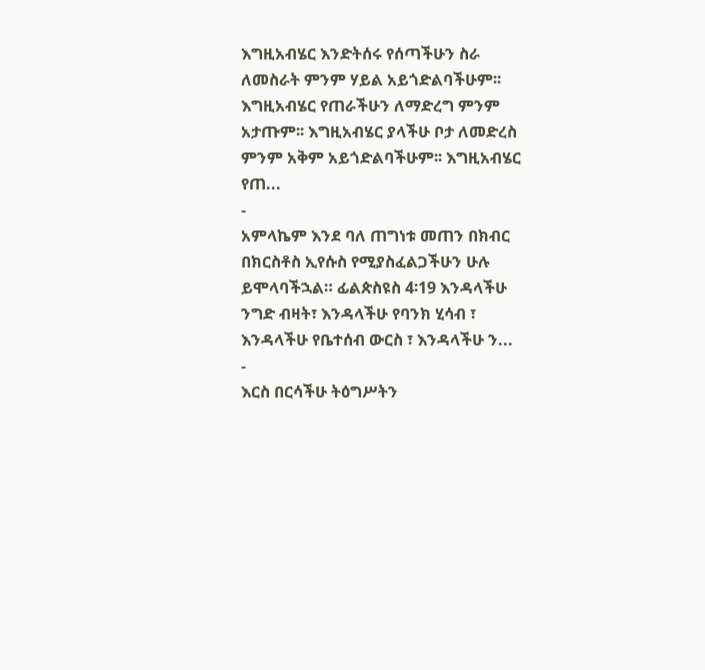እግዚአብሄር እንድትሰሩ የሰጣችሁን ስራ ለመስራት ምንም ሃይል አይጎድልባችሁም፡፡ እግዚአብሄር የጠራችሁን ለማድረግ ምንም አታጡም፡፡ እግዚአብሄር ያላችሁ ቦታ ለመድረስ ምንም አቅም አይጎድልባችሁም፡፡ እግዚአብሄር የጠ...
-
አምላኬም እንደ ባለ ጠግነቱ መጠን በክብር በክርስቶስ ኢየሱስ የሚያስፈልጋችሁን ሁሉ ይሞላባችኋል። ፊልጵስዩስ 4፡19 እንዳላችሁ ንግድ ብዛት፣ እንዳላችሁ የባንክ ሂሳብ ፣ እንዳላችሁ የቤተሰብ ውርስ ፣ እንዳላችሁ ን...
-
እርስ በርሳችሁ ትዕግሥትን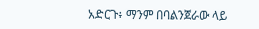አድርጉ፥ ማንም በባልንጀራው ላይ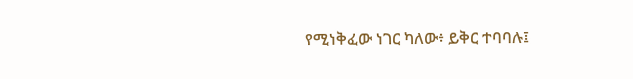የሚነቅፈው ነገር ካለው፥ ይቅር ተባባሉ፤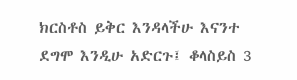ክርስቶስ ይቅር እንዳላችሁ እናንተ ደግሞ እንዲሁ አድርጉ፤ ቆላስይስ 3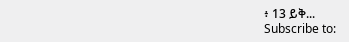፥ 13 ይቅ...
Subscribe to: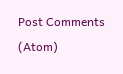Post Comments (Atom)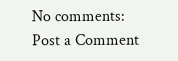No comments:
Post a Comment